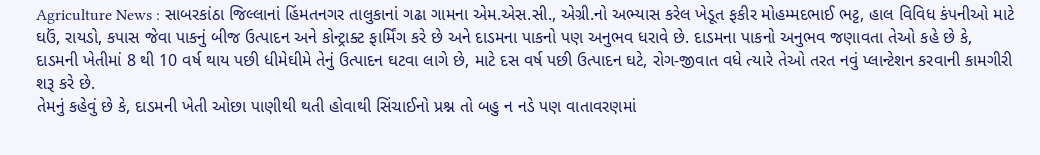Agriculture News : સાબરકાંઠા જિલ્લાનાં હિંમતનગર તાલુકાનાં ગઢા ગામના એમ.એસ.સી., એગ્રી.નો અભ્યાસ કરેલ ખેડૂત ફકીર મોહમ્મદભાઈ ભટ્ટ, હાલ વિવિધ કંપનીઓ માટે ઘઉં, રાયડો, કપાસ જેવા પાકનું બીજ ઉત્પાદન અને કોન્ટ્રાક્ટ ફાર્મિંગ કરે છે અને દાડમના પાકનો પણ અનુભવ ધરાવે છે. દાડમના પાકનો અનુભવ જણાવતા તેઓ કહે છે કે, દાડમની ખેતીમાં 8 થી 10 વર્ષ થાય પછી ધીમેઘીમે તેનું ઉત્પાદન ઘટવા લાગે છે, માટે દસ વર્ષ પછી ઉત્પાદન ઘટે, રોગ-જીવાત વધે ત્યારે તેઓ તરત નવું પ્લાન્ટેશન કરવાની કામગીરી શરૂ કરે છે.
તેમનું કહેવું છે કે, દાડમની ખેતી ઓછા પાણીથી થતી હોવાથી સિંચાઈનો પ્રશ્ન તો બહુ ન નડે પણ વાતાવરણમાં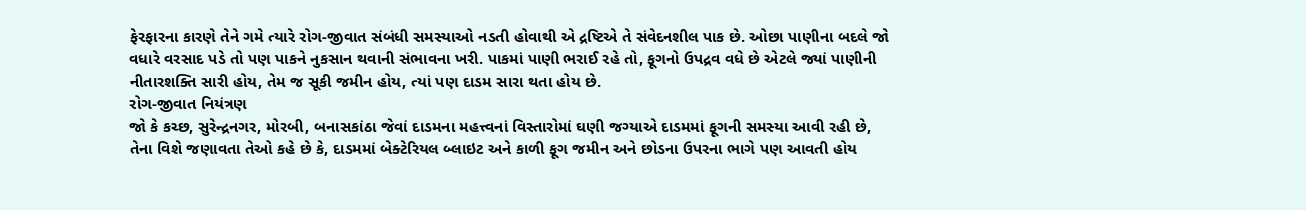ફેરફારના કારણે તેને ગમે ત્યારે રોગ-જીવાત સંબંધી સમસ્યાઓ નડતી હોવાથી એ દ્રષ્ટિએ તે સંવેદનશીલ પાક છે. ઓછા પાણીના બદલે જો વધારે વરસાદ પડે તો પણ પાકને નુકસાન થવાની સંભાવના ખરી. પાકમાં પાણી ભરાઈ રહે તો, ફૂગનો ઉપદ્રવ વધે છે એટલે જ્યાં પાણીની નીતારશક્તિ સારી હોય, તેમ જ સૂકી જમીન હોય, ત્યાં પણ દાડમ સારા થતા હોય છે.
રોગ-જીવાત નિયંત્રણ
જો કે કચ્છ, સુરેન્દ્રનગર, મોરબી, બનાસકાંઠા જેવાં દાડમના મહત્ત્વનાં વિસ્તારોમાં ઘણી જગ્યાએ દાડમમાં ફૂગની સમસ્યા આવી રહી છે, તેના વિશે જણાવતા તેઓ કહે છે કે, દાડમમાં બેક્ટેરિયલ બ્લાઇટ અને કાળી ફૂગ જમીન અને છોડના ઉપરના ભાગે પણ આવતી હોય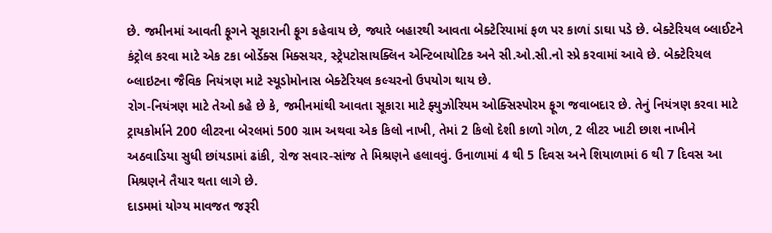છે. જમીનમાં આવતી ફૂગને સૂકારાની ફૂગ કહેવાય છે, જ્યારે બહારથી આવતા બેક્ટેરિયામાં ફળ પર કાળાં ડાઘા પડે છે. બેક્ટેરિયલ બ્લાઈટને કંટ્રોલ કરવા માટે એક ટકા બોર્ડેક્સ મિક્સચર, સ્ટ્રેપટોસાયક્લિન એન્ટિબાયોટિક અને સી.ઓ.સી.નો સ્પ્રે કરવામાં આવે છે. બેક્ટેરિયલ બ્લાઇટના જૈવિક નિયંત્રણ માટે સ્યૂડોમોનાસ બેક્ટેરિયલ કલ્ચરનો ઉપયોગ થાય છે.
રોગ-નિયંત્રણ માટે તેઓ કહે છે કે, જમીનમાંથી આવતા સૂકારા માટે ફ્યુઝોરિયમ ઓક્સિસ્પોરમ ફૂગ જવાબદાર છે. તેનું નિયંત્રણ કરવા માટે ટ્રાયકોર્માને 200 લીટરના બેરલમાં 500 ગ્રામ અથવા એક કિલો નાખી, તેમાં 2 કિલો દેશી કાળો ગોળ, 2 લીટર ખાટી છાશ નાખીને અઠવાડિયા સુધી છાંયડામાં ઢાંકી, રોજ સવાર-સાંજ તે મિશ્રણને હલાવવું. ઉનાળામાં 4 થી 5 દિવસ અને શિયાળામાં 6 થી 7 દિવસ આ મિશ્રણને તૈયાર થતા લાગે છે.
દાડમમાં યોગ્ય માવજત જરૂરી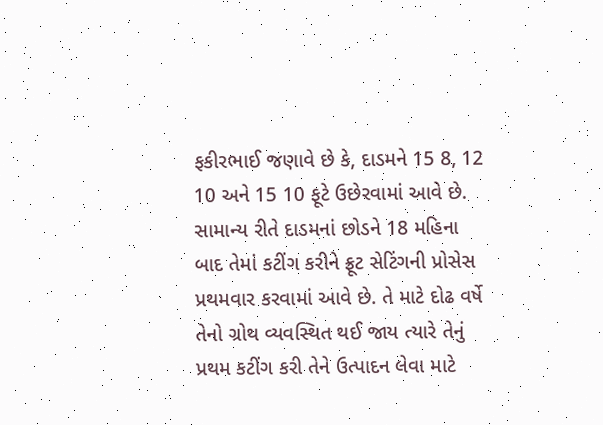ફકીરભાઈ જણાવે છે કે, દાડમને 15 8, 12 10 અને 15 10 ફૂટે ઉછેરવામાં આવે છે. સામાન્ય રીતે દાડમનાં છોડને 18 મહિના બાદ તેમાં કટીંગ કરીને ફ્રૂટ સેટિંગની પ્રોસેસ પ્રથમવાર કરવામાં આવે છે. તે માટે દોઢ વર્ષે તેનો ગ્રોથ વ્યવસ્થિત થઈ જાય ત્યારે તેનું પ્રથમ કટીંગ કરી તેને ઉત્પાદન લેવા માટે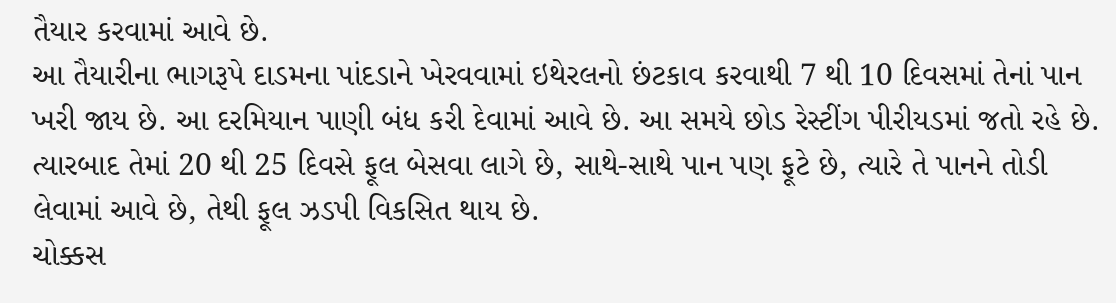તૈયાર કરવામાં આવે છે.
આ તૈયારીના ભાગરૂપે દાડમના પાંદડાને ખેરવવામાં ઇથેરલનો છંટકાવ કરવાથી 7 થી 10 દિવસમાં તેનાં પાન ખરી જાય છે. આ દરમિયાન પાણી બંધ કરી દેવામાં આવે છે. આ સમયે છોડ રેસ્ટીંગ પીરીયડમાં જતો રહે છે. ત્યારબાદ તેમાં 20 થી 25 દિવસે ફૂલ બેસવા લાગે છે, સાથે-સાથે પાન પણ ફૂટે છે, ત્યારે તે પાનને તોડી લેવામાં આવે છે, તેથી ફૂલ ઝડપી વિકસિત થાય છે.
ચોક્કસ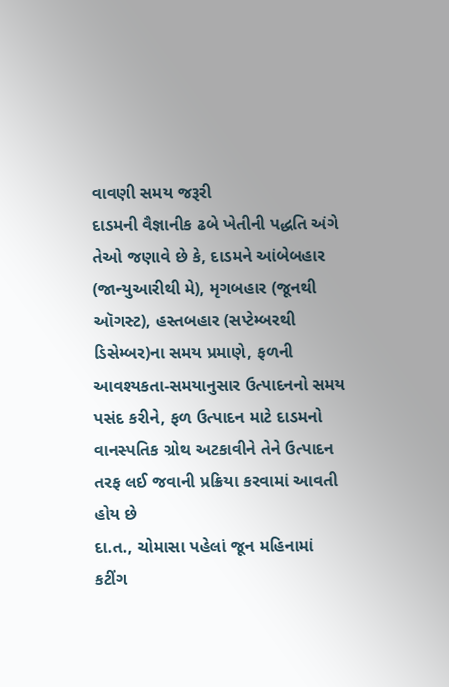વાવણી સમય જરૂરી
દાડમની વૈજ્ઞાનીક ઢબે ખેતીની પદ્ધતિ અંગે તેઓ જણાવે છે કે, દાડમને આંબેબહાર (જાન્યુઆરીથી મે), મૃગબહાર (જૂનથી ઑગસ્ટ), હસ્તબહાર (સપ્ટેમ્બરથી ડિસેમ્બર)ના સમય પ્રમાણે, ફળની આવશ્યકતા-સમયાનુસાર ઉત્પાદનનો સમય પસંદ કરીને, ફળ ઉત્પાદન માટે દાડમનો વાનસ્પતિક ગ્રોથ અટકાવીને તેને ઉત્પાદન તરફ લઈ જવાની પ્રક્રિયા કરવામાં આવતી હોય છે
દા.ત., ચોમાસા પહેલાં જૂન મહિનામાં કટીંગ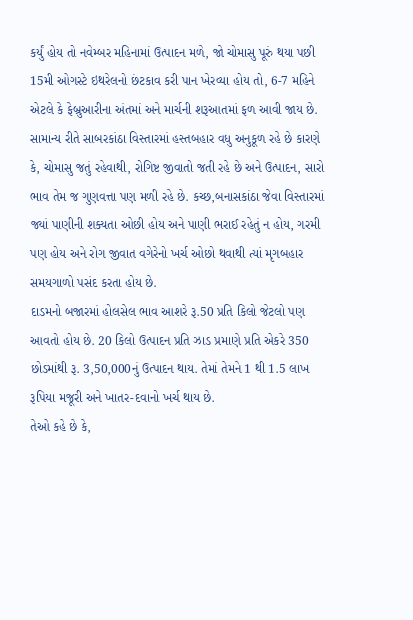કર્યું હોય તો નવેમ્બર મહિનામાં ઉત્પાદન મળે, જો ચોમાસુ પૂરું થયા પછી 15મી ઓગસ્ટે ઇથરેલનો છંટકાવ કરી પાન ખેરવ્યા હોય તો, 6-7 મહિને એટલે કે ફેબ્રુઆરીના અંતમાં અને માર્ચની શરૂઆતમાં ફળ આવી જાય છે.
સામાન્ય રીતે સાબરકાંઠા વિસ્તારમાં હસ્તબહાર વધુ અનુકૂળ રહે છે કારણે કે, ચોમાસુ જતું રહેવાથી, રોગિષ્ટ જીવાતો જતી રહે છે અને ઉત્પાદન, સારો ભાવ તેમ જ ગુણવત્તા પણ મળી રહે છે. કચ્છ,બનાસકાંઠા જેવા વિસ્તારમાં જ્યાં પાણીની શક્યતા ઓછી હોય અને પાણી ભરાઈ રહેતું ન હોય, ગરમી પણ હોય અને રોગ જીવાત વગેરેનો ખર્ચ ઓછો થવાથી ત્યાં મૃગબહાર સમયગાળો પસંદ કરતા હોય છે.
દાડમનો બજારમાં હોલસેલ ભાવ આશરે રૂ.50 પ્રતિ કિલો જેટલો પણ આવતો હોય છે. 20 કિલો ઉત્પાદન પ્રતિ ઝાડ પ્રમાણે પ્રતિ એકરે 350 છોડમાંથી રૂ. 3,50,000નું ઉત્પાદન થાય. તેમાં તેમને 1 થી 1.5 લાખ રૂપિયા મજૂરી અને ખાતર-દવાનો ખર્ચ થાય છે.
તેઓ કહે છે કે,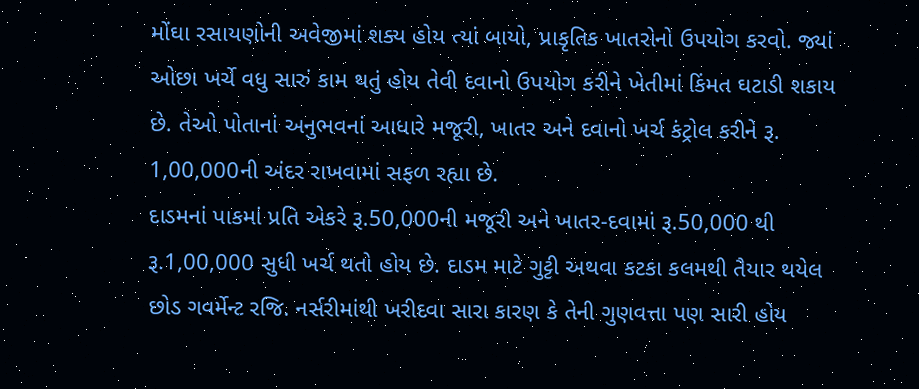મોંઘા રસાયણોની અવેજીમાં શક્ય હોય ત્યાં બાયો, પ્રાકૃતિક ખાતરોનો ઉપયોગ કરવો. જ્યાં ઓછા ખર્ચે વધુ સારું કામ થતું હોય તેવી દવાનો ઉપયોગ કરીને ખેતીમાં કિંમત ઘટાડી શકાય છે. તેઓ પોતાનાં અનુભવનાં આધારે મજૂરી, ખાતર અને દવાનો ખર્ચ કંટ્રોલ કરીને રૂ. 1,00,000ની અંદર રાખવામાં સફળ રહ્યા છે.
દાડમનાં પાકમાં પ્રતિ એકરે રૂ.50,000ની મજૂરી અને ખાતર-દવામાં રૂ.50,000 થી રૂ.1,00,000 સુધી ખર્ચ થતો હોય છે. દાડમ માટે ગુટ્ટી અથવા કટકા કલમથી તૈયાર થયેલ છોડ ગવર્મેન્ટ રજિ. નર્સરીમાંથી ખરીદવા સારા કારણ કે તેની ગુણવત્તા પણ સારી હોય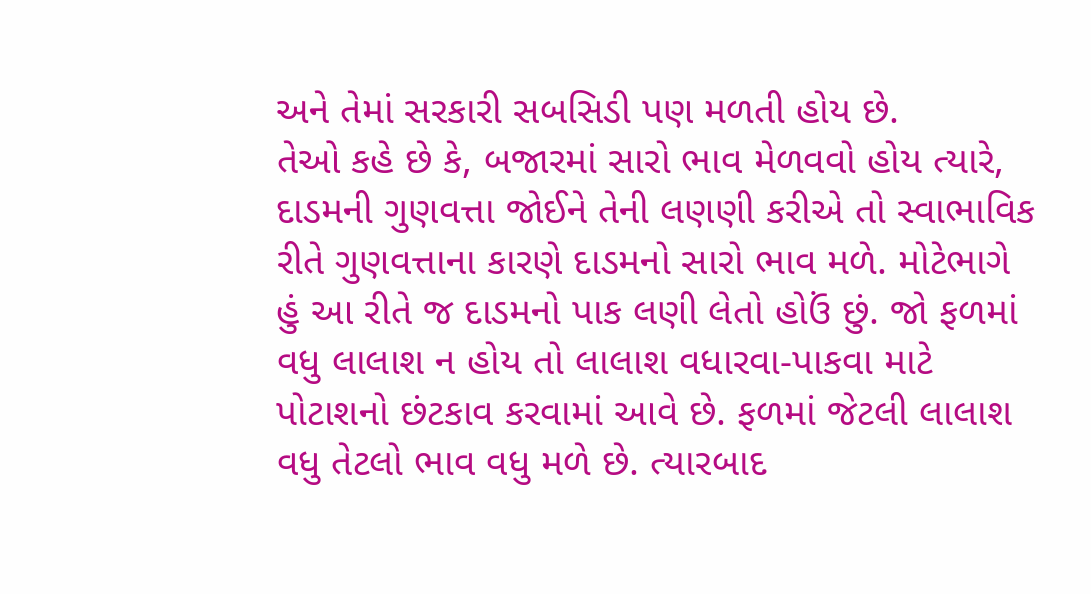અને તેમાં સરકારી સબસિડી પણ મળતી હોય છે.
તેઓ કહે છે કે, બજારમાં સારો ભાવ મેળવવો હોય ત્યારે, દાડમની ગુણવત્તા જોઈને તેની લણણી કરીએ તો સ્વાભાવિક રીતે ગુણવત્તાના કારણે દાડમનો સારો ભાવ મળે. મોટેભાગે હું આ રીતે જ દાડમનો પાક લણી લેતો હોઉં છું. જો ફળમાં વધુ લાલાશ ન હોય તો લાલાશ વધારવા-પાકવા માટે પોટાશનો છંટકાવ કરવામાં આવે છે. ફળમાં જેટલી લાલાશ વધુ તેટલો ભાવ વધુ મળે છે. ત્યારબાદ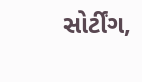સોર્ટીંગ,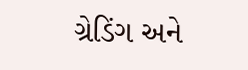ગ્રેડિંગ અને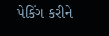પેકિંગ કરીને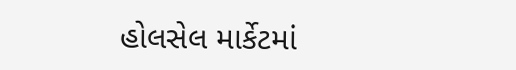હોલસેલ માર્કેટમાં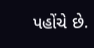પહોંચે છે.